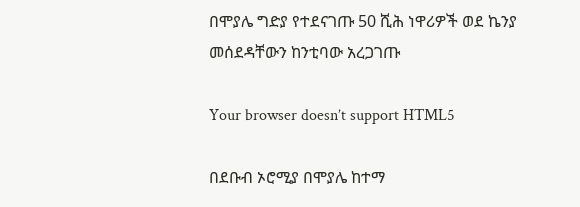በሞያሌ ግድያ የተደናገጡ 50 ሺሕ ነዋሪዎች ወደ ኬንያ መሰደዳቸውን ከንቲባው አረጋገጡ

Your browser doesn’t support HTML5

በደቡብ ኦሮሚያ በሞያሌ ከተማ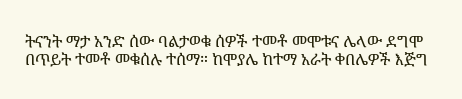ትናንት ማታ አንድ ሰው ባልታወቁ ሰዎች ተመቶ መሞቱና ሌላው ደግሞ በጥይት ተመቶ መቁሰሉ ተሰማ። ከሞያሌ ከተማ አራት ቀበሌዎች እጅግ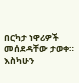በርካታ ነዋሪዎች መሰደዳቸው ታወቀ። እስካሁን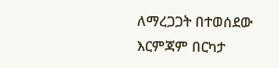ለማረጋጋት በተወሰደው እርምጃም በርካታ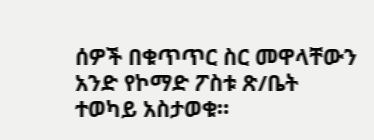ሰዎች በቁጥጥር ስር መዋላቸውን አንድ የኮማድ ፖስቱ ጽ/ቤት ተወካይ አስታወቁ።